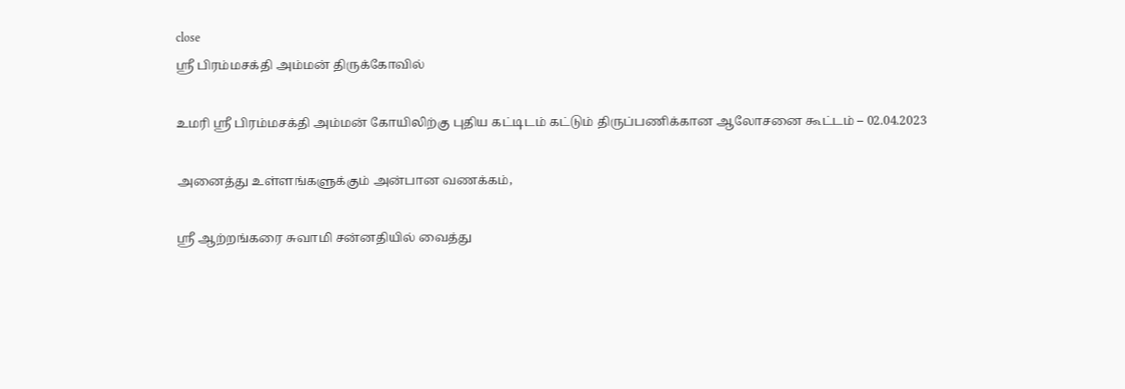close
ஸ்ரீ பிரம்மசக்தி அம்மன் திருக்கோவில்

உமரி ஸ்ரீ பிரம்மசக்தி அம்மன் கோயிலிற்கு புதிய கட்டிடம் கட்டும் திருப்பணிக்கான ஆலோசனை கூட்டம் – 02.04.2023

அனைத்து உள்ளங்களுக்கும் அன்பான வணக்கம்,

ஸ்ரீ ஆற்றங்கரை சுவாமி சன்னதியில் வைத்து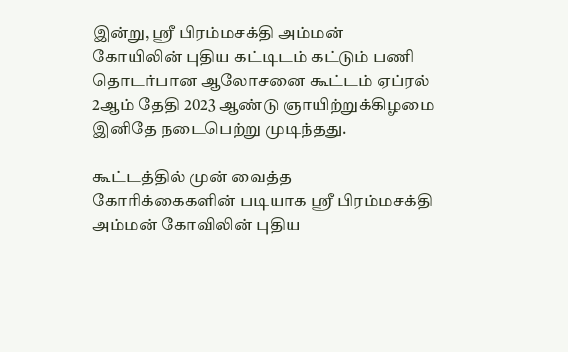இன்று, ஸ்ரீ பிரம்மசக்தி அம்மன் கோயிலின் புதிய கட்டிடம் கட்டும் பணி தொடர்பான ஆலோசனை கூட்டம் ஏப்ரல் 2ஆம் தேதி 2023 ஆண்டு ஞாயிற்றுக்கிழமை இனிதே நடைபெற்று முடிந்தது.

கூட்டத்தில் முன் வைத்த கோரிக்கைகளின் படியாக ஸ்ரீ பிரம்மசக்தி அம்மன் கோவிலின் புதிய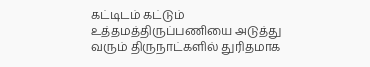கட்டிடம் கட்டும் உத்தமத்திருப்பணியை அடுத்து வரும் திருநாட்களில் துரிதமாக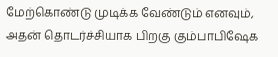மேற்கொண்டு முடிக்க வேண்டும் எனவும், அதன் தொடர்ச்சியாக பிறகு கும்பாபிஷேக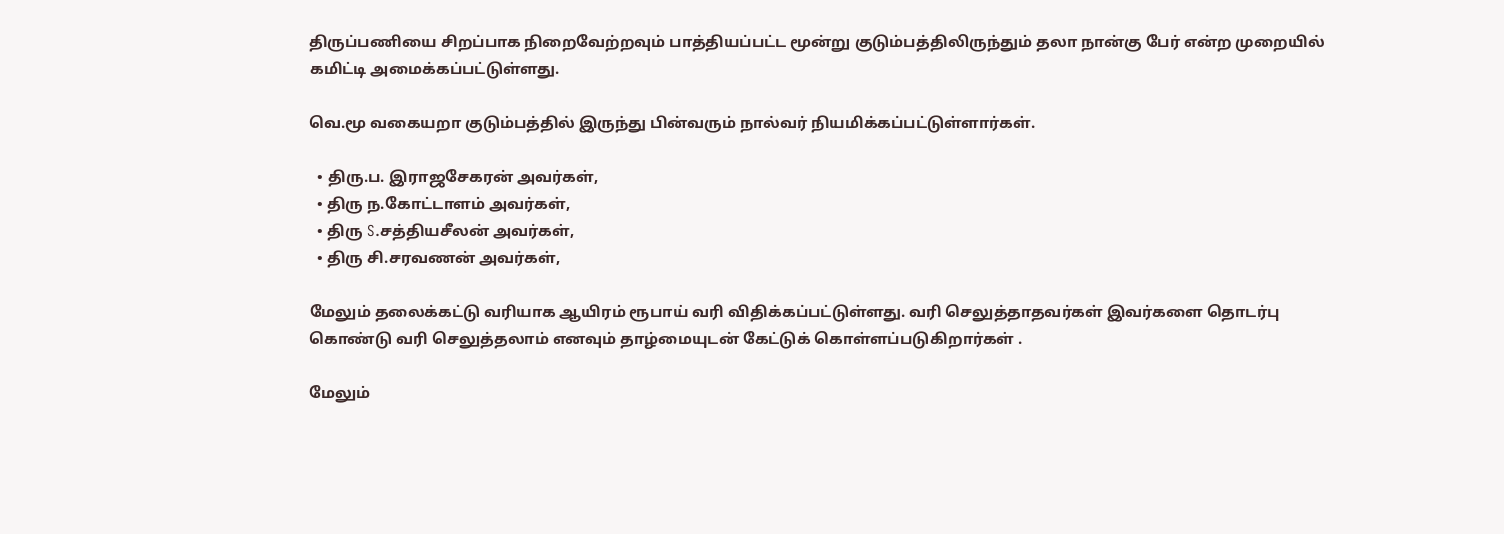திருப்பணியை சிறப்பாக நிறைவேற்றவும் பாத்தியப்பட்ட மூன்று குடும்பத்திலிருந்தும் தலா நான்கு பேர் என்ற முறையில் கமிட்டி அமைக்கப்பட்டுள்ளது.

வெ.மூ வகையறா குடும்பத்தில் இருந்து பின்வரும் நால்வர் நியமிக்கப்பட்டுள்ளார்கள்.

  • திரு.ப. இராஜசேகரன் அவர்கள்,
  • திரு ந.கோட்டாளம் அவர்கள்,
  • திரு S.சத்தியசீலன் அவர்கள்,
  • திரு சி.சரவணன் அவர்கள்,

மேலும் தலைக்கட்டு வரியாக ஆயிரம் ரூபாய் வரி விதிக்கப்பட்டுள்ளது. வரி செலுத்தாதவர்கள் இவர்களை தொடர்பு கொண்டு வரி செலுத்தலாம் எனவும் தாழ்மையுடன் கேட்டுக் கொள்ளப்படுகிறார்கள் .

மேலும்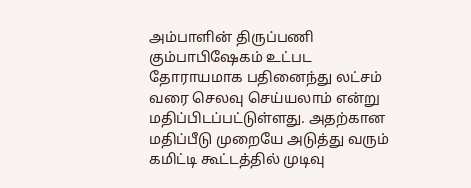அம்பாளின் திருப்பணி கும்பாபிஷேகம் உட்பட தோராயமாக பதினைந்து லட்சம் வரை செலவு செய்யலாம் என்று மதிப்பிடப்பட்டுள்ளது. அதற்கான மதிப்பீடு முறையே அடுத்து வரும் கமிட்டி கூட்டத்தில் முடிவு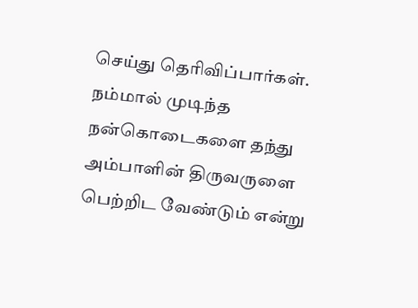செய்து தெரிவிப்பார்கள். நம்மால் முடிந்த நன்கொடைகளை தந்து அம்பாளின் திருவருளை பெற்றிட வேண்டும் என்று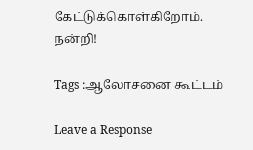கேட்டுக்கொள்கிறோம். நன்றி!

Tags :ஆலோசனை கூட்டம்

Leave a Response